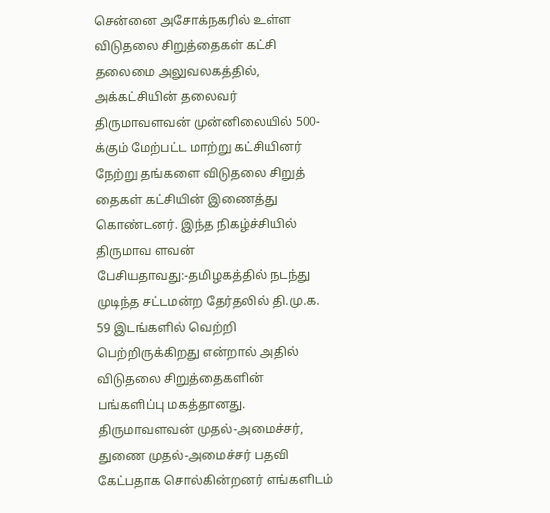சென்னை அசோக்நகரில் உள்ள விடுதலை சிறுத்தைகள் கட்சி தலைமை அலுவலகத்தில், அக்கட்சியின் தலைவர் திருமாவளவன் முன்னிலையில் 500-க்கும் மேற்பட்ட மாற்று கட்சியினர் நேற்று தங்களை விடுதலை சிறுத் தைகள் கட்சியின் இணைத்து கொண்டனர். இந்த நிகழ்ச்சியில் திருமாவ ளவன் பேசியதாவது:-தமிழகத்தில் நடந்து முடிந்த சட்டமன்ற தேர்தலில் தி.மு.க. 59 இடங்களில் வெற்றி பெற்றிருக்கிறது என்றால் அதில் விடுதலை சிறுத்தைகளின் பங்களிப்பு மகத்தானது. திருமாவளவன் முதல்-அமைச்சர், துணை முதல்-அமைச்சர் பதவி கேட்பதாக சொல்கின்றனர் எங்களிடம்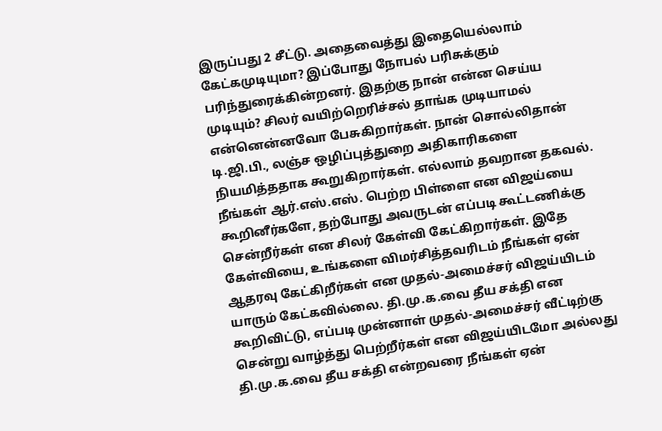இருப்பது 2 சீட்டு. அதைவைத்து இதையெல்லாம் கேட்கமுடியுமா? இப்போது நோபல் பரிசுக்கும் பரிந்துரைக்கின்றனர். இதற்கு நான் என்ன செய்ய முடியும்? சிலர் வயிற்றெரிச்சல் தாங்க முடியாமல் என்னென்னவோ பேசுகிறார்கள். நான் சொல்லிதான் டி.ஜி.பி., லஞ்ச ஒழிப்புத்துறை அதிகாரிகளை நியமித்ததாக கூறுகிறார்கள். எல்லாம் தவறான தகவல். நீங்கள் ஆர்.எஸ்.எஸ். பெற்ற பிள்ளை என விஜய்யை கூறினீர்களே, தற்போது அவருடன் எப்படி கூட்டணிக்கு சென்றீர்கள் என சிலர் கேள்வி கேட்கிறார்கள். இதே கேள்வியை, உங்களை விமர்சித்தவரிடம் நீங்கள் ஏன் ஆதரவு கேட்கிறீர்கள் என முதல்-அமைச்சர் விஜய்யிடம் யாரும் கேட்கவில்லை. தி.மு.க.வை தீய சக்தி என கூறிவிட்டு, எப்படி முன்னாள் முதல்-அமைச்சர் வீட்டிற்கு சென்று வாழ்த்து பெற்றீர்கள் என விஜய்யிடமோ அல்லது தி.மு.க.வை தீய சக்தி என்றவரை நீங்கள் ஏன்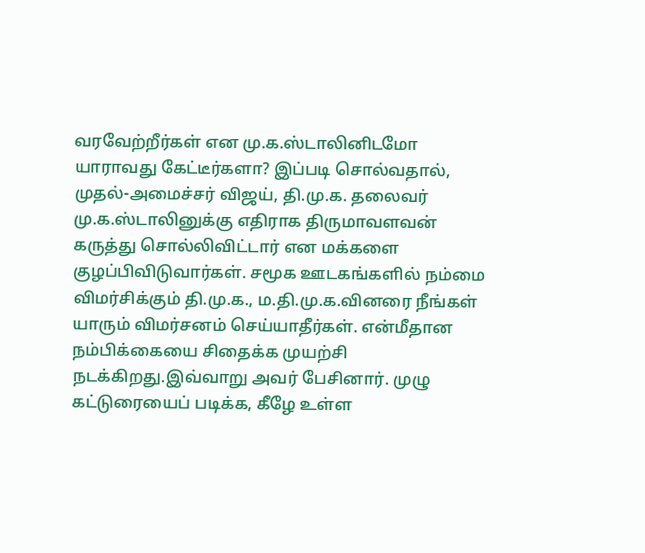வரவேற்றீர்கள் என மு.க.ஸ்டாலினிடமோ யாராவது கேட்டீர்களா? இப்படி சொல்வதால், முதல்-அமைச்சர் விஜய், தி.மு.க. தலைவர் மு.க.ஸ்டாலினுக்கு எதிராக திருமாவளவன் கருத்து சொல்லிவிட்டார் என மக்களை குழப்பிவிடுவார்கள். சமூக ஊடகங்களில் நம்மை விமர்சிக்கும் தி.மு.க., ம.தி.மு.க.வினரை நீங்கள் யாரும் விமர்சனம் செய்யாதீர்கள். என்மீதான நம்பிக்கையை சிதைக்க முயற்சி நடக்கிறது.இவ்வாறு அவர் பேசினார். முழு கட்டுரையைப் படிக்க, கீழே உள்ள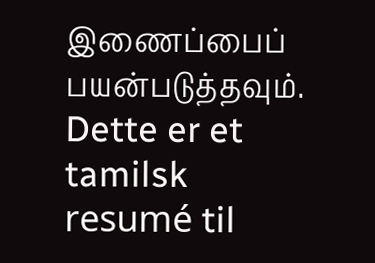இணைப்பைப் பயன்படுத்தவும்.
Dette er et tamilsk resumé til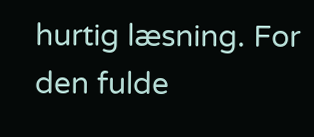hurtig læsning. For den fulde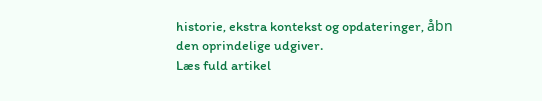historie, ekstra kontekst og opdateringer, åbn den oprindelige udgiver.
Læs fuld artikel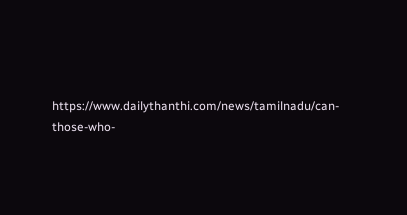https://www.dailythanthi.com/news/tamilnadu/can-those-who-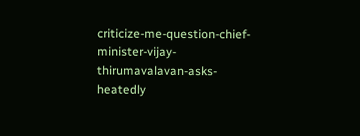criticize-me-question-chief-minister-vijay-thirumavalavan-asks-heatedly